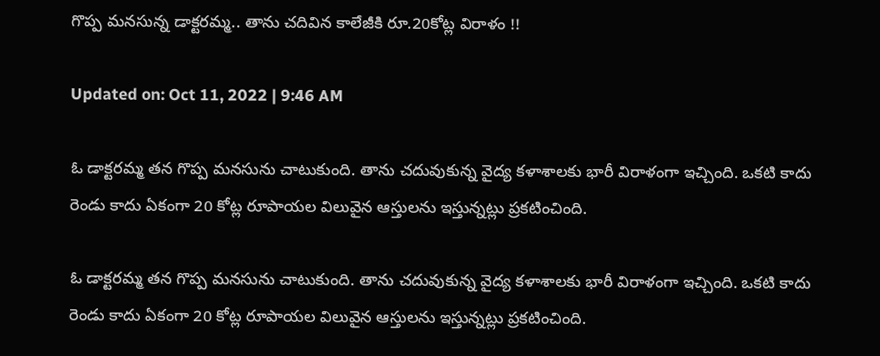గొప్ప మనసున్న డాక్టరమ్మ.. తాను చదివిన కాలేజీకి రూ.20కోట్ల విరాళం !!

Updated on: Oct 11, 2022 | 9:46 AM

ఓ డాక్టరమ్మ తన గొప్ప మనసును చాటుకుంది. తాను చదువుకున్న వైద్య కళాశాలకు భారీ విరాళంగా ఇచ్చింది. ఒకటి కాదు రెండు కాదు ఏకంగా 20 కోట్ల రూపాయల విలువైన ఆస్తులను ఇస్తున్నట్లు ప్రకటించింది.

ఓ డాక్టరమ్మ తన గొప్ప మనసును చాటుకుంది. తాను చదువుకున్న వైద్య కళాశాలకు భారీ విరాళంగా ఇచ్చింది. ఒకటి కాదు రెండు కాదు ఏకంగా 20 కోట్ల రూపాయల విలువైన ఆస్తులను ఇస్తున్నట్లు ప్రకటించింది.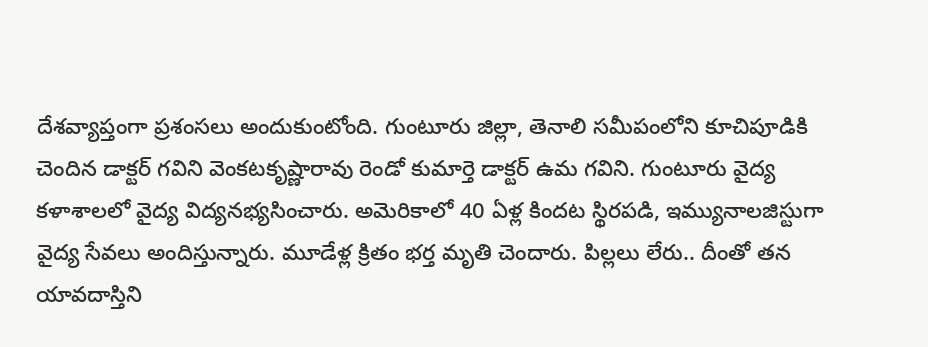దేశవ్యాప్తంగా ప్రశంసలు అందుకుంటోంది. గుంటూరు జిల్లా, తెనాలి సమీపంలోని కూచిపూడికి చెందిన డాక్టర్‌ గవిని వెంకటకృష్ణారావు రెండో కుమార్తె డాక్టర్‌ ఉమ గవిని. గుంటూరు వైద్య కళాశాలలో వైద్య విద్యనభ్యసించారు. అమెరికాలో 40 ఏళ్ల కిందట స్థిరపడి, ఇమ్యునాలజిస్టుగా వైద్య సేవలు అందిస్తున్నారు. మూడేళ్ల క్రితం భర్త మృతి చెందారు. పిల్లలు లేరు.. దీంతో తన యావదాస్తిని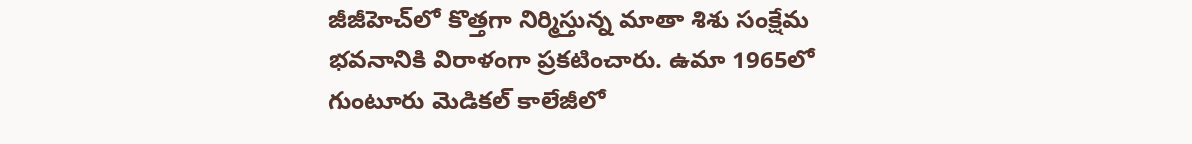జీజీహెచ్‌లో కొత్తగా నిర్మిస్తున్న మాతా శిశు సంక్షేమ భవనానికి విరాళంగా ప్రకటించారు. ఉమా 1965లో గుంటూరు మెడికల్ కాలేజీలో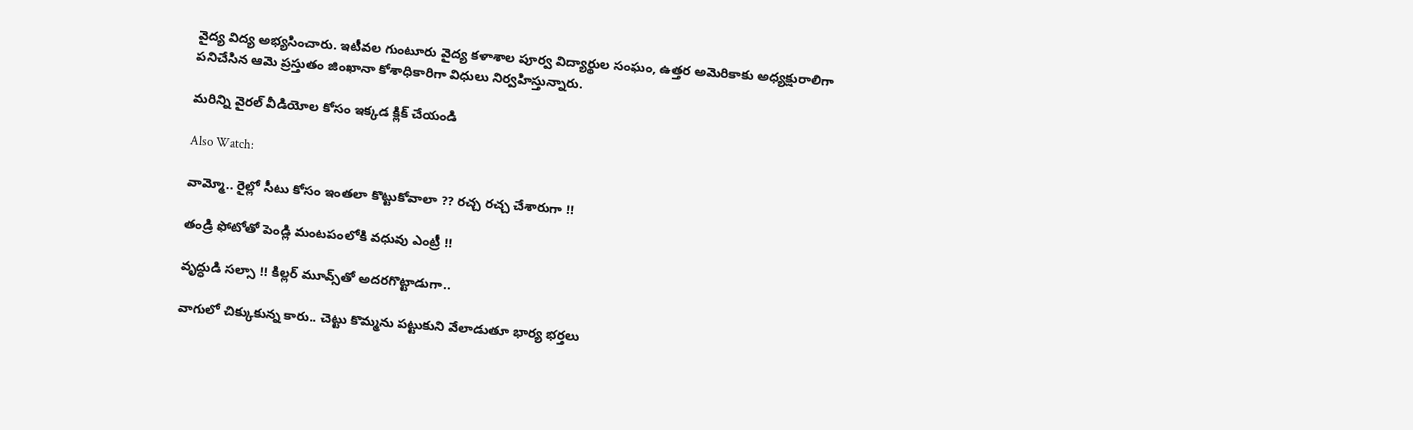వైద్య విద్య అభ్యసించారు. ఇటీవల గుంటూరు వైద్య కళాశాల పూర్వ విద్యార్థుల సంఘం, ఉత్తర అమెరికాకు అధ్యక్షురాలిగా పనిచేసిన ఆమె ప్రస్తుతం జింఖానా కోశాధికారిగా విధులు నిర్వహిస్తున్నారు.

మరిన్ని వైరల్ వీడియోల కోసం ఇక్కడ క్లిక్ చేయండి

Also Watch:

వామ్మో.. రైల్లో సీటు కోసం ఇంతలా కొట్టుకోవాలా ?? రచ్చ రచ్చ చేశారుగా !!

తండ్రి ఫోటోతో పెండ్లి మంట‌పంలోకి వ‌ధువు ఎంట్రీ !!

వృద్ధుడి సల్సా !! కిల్లర్ మూవ్స్‌తో అద‌ర‌గొట్టాడుగా..

వాగులో చిక్కుకున్న కారు.. చెట్టు కొమ్మను పట్టుకుని వేలాడుతూ భార్య భర్తలు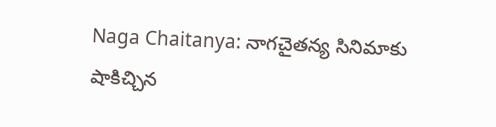Naga Chaitanya: నాగచైతన్య సినిమాకు షాకిచ్చిన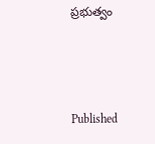ప్రభుత్వం



Published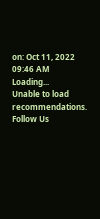on: Oct 11, 2022 09:46 AM
Loading...
Unable to load recommendations.
Follow Us